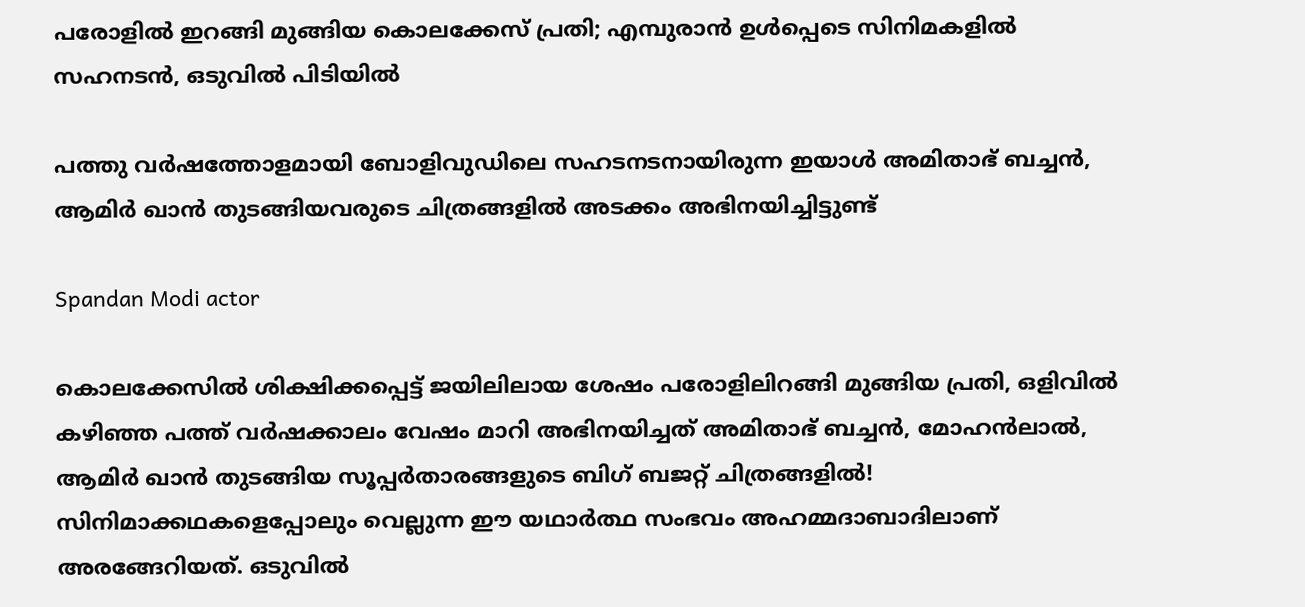പരോളില്‍ ഇറങ്ങി മുങ്ങിയ കൊലക്കേസ് പ്രതി; എമ്പുരാന്‍ ഉള്‍പ്പെടെ സിനിമകളില്‍ സഹനടന്‍, ഒടുവില്‍ പിടിയില്‍

പത്തു വര്‍ഷത്തോളമായി ബോളിവുഡിലെ സഹടനടനായിരുന്ന ഇയാള്‍ അമിതാഭ് ബച്ചന്‍, ആമിര്‍ ഖാന്‍ തുടങ്ങിയവരുടെ ചിത്രങ്ങളില്‍ അടക്കം അഭിനയിച്ചിട്ടുണ്ട്‌

Spandan Modi actor

കൊലക്കേസില്‍ ശിക്ഷിക്കപ്പെട്ട് ജയിലിലായ ശേഷം പരോളിലിറങ്ങി മുങ്ങിയ പ്രതി, ഒളിവില്‍ കഴിഞ്ഞ പത്ത് വര്‍ഷക്കാലം വേഷം മാറി അഭിനയിച്ചത് അമിതാഭ് ബച്ചന്‍, മോഹന്‍ലാല്‍, ആമിര്‍ ഖാന്‍ തുടങ്ങിയ സൂപ്പര്‍താരങ്ങളുടെ ബിഗ് ബജറ്റ് ചിത്രങ്ങളില്‍! സിനിമാക്കഥകളെപ്പോലും വെല്ലുന്ന ഈ യഥാര്‍ത്ഥ സംഭവം അഹമ്മദാബാദിലാണ് അരങ്ങേറിയത്. ഒടുവില്‍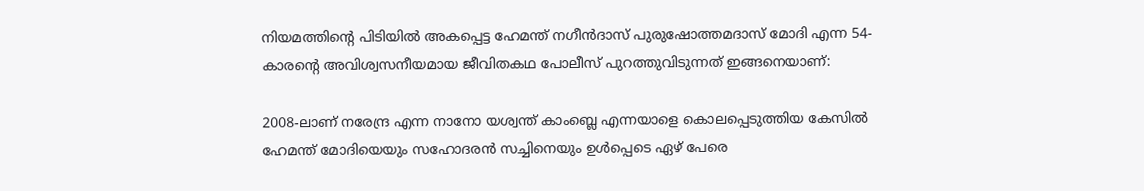നിയമത്തിന്റെ പിടിയില്‍ അകപ്പെട്ട ഹേമന്ത് നഗീന്‍ദാസ് പുരുഷോത്തമദാസ് മോദി എന്ന 54-കാരന്റെ അവിശ്വസനീയമായ ജീവിതകഥ പോലീസ് പുറത്തുവിടുന്നത് ഇങ്ങനെയാണ്:

2008-ലാണ് നരേന്ദ്ര എന്ന നാനോ യശ്വന്ത് കാംബ്ലെ എന്നയാളെ കൊലപ്പെടുത്തിയ കേസില്‍ ഹേമന്ത് മോദിയെയും സഹോദരന്‍ സച്ചിനെയും ഉള്‍പ്പെടെ ഏഴ് പേരെ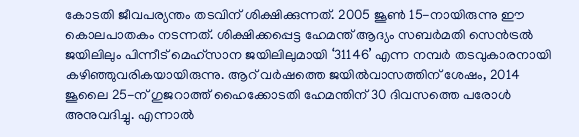കോടതി ജീവപര്യന്തം തടവിന് ശിക്ഷിക്കുന്നത്. 2005 ജൂണ്‍ 15-നായിരുന്നു ഈ കൊലപാതകം നടന്നത്. ശിക്ഷിക്കപ്പെട്ട ഹേമന്ത് ആദ്യം സബര്‍മതി സെന്‍ട്രല്‍ ജയിലിലും പിന്നീട് മെഹ്‌സാന ജയിലിലുമായി ‘31146’ എന്ന നമ്പര്‍ തടവുകാരനായി കഴിഞ്ഞുവരികയായിരുന്നു. ആറ് വര്‍ഷത്തെ ജയില്‍വാസത്തിന് ശേഷം, 2014 ജൂലൈ 25-ന് ഗുജറാത്ത് ഹൈക്കോടതി ഹേമന്തിന് 30 ദിവസത്തെ പരോള്‍ അനുവദിച്ചു. എന്നാല്‍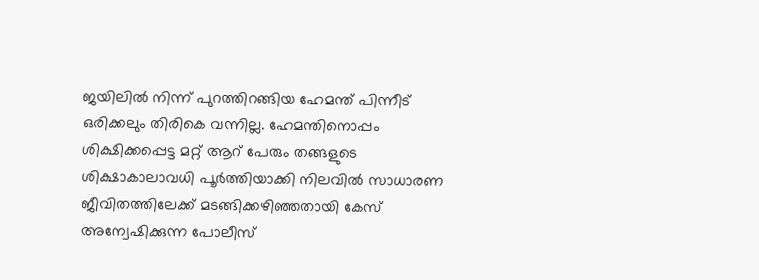ജയിലില്‍ നിന്ന് പുറത്തിറങ്ങിയ ഹേമന്ത് പിന്നീട് ഒരിക്കലും തിരികെ വന്നില്ല. ഹേമന്തിനൊപ്പം ശിക്ഷിക്കപ്പെട്ട മറ്റ് ആറ് പേരും തങ്ങളുടെ ശിക്ഷാകാലാവധി പൂര്‍ത്തിയാക്കി നിലവില്‍ സാധാരണ ജീവിതത്തിലേക്ക് മടങ്ങിക്കഴിഞ്ഞതായി കേസ് അന്വേഷിക്കുന്ന പോലീസ്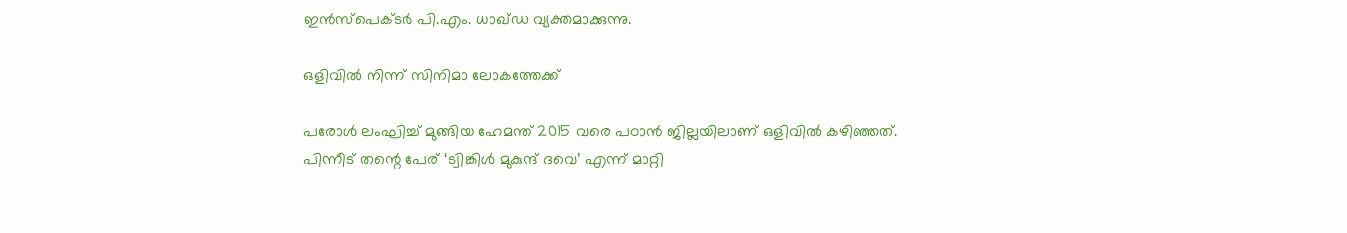ഇന്‍സ്‌പെക്ടര്‍ പി.എം. ധാഖ്ഡ വ്യക്തമാക്കുന്നു.

ഒളിവില്‍ നിന്ന് സിനിമാ ലോകത്തേക്ക്

പരോള്‍ ലംഘിച്ച് മുങ്ങിയ ഹേമന്ത് 2015 വരെ പഠാന്‍ ജില്ലയിലാണ് ഒളിവില്‍ കഴിഞ്ഞത്. പിന്നീട് തന്റെ പേര് ‘ട്വിങ്കിള്‍ മുകുന്ദ് ദവെ’ എന്ന് മാറ്റി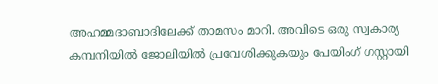അഹമ്മദാബാദിലേക്ക് താമസം മാറി. അവിടെ ഒരു സ്വകാര്യ കമ്പനിയില്‍ ജോലിയില്‍ പ്രവേശിക്കുകയും പേയിംഗ് ഗസ്റ്റായി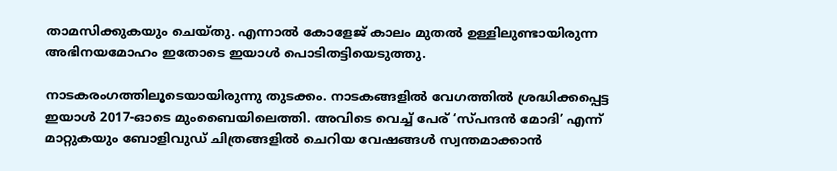താമസിക്കുകയും ചെയ്തു. എന്നാല്‍ കോളേജ് കാലം മുതല്‍ ഉള്ളിലുണ്ടായിരുന്ന അഭിനയമോഹം ഇതോടെ ഇയാള്‍ പൊടിതട്ടിയെടുത്തു.

നാടകരംഗത്തിലൂടെയായിരുന്നു തുടക്കം. നാടകങ്ങളില്‍ വേഗത്തില്‍ ശ്രദ്ധിക്കപ്പെട്ട ഇയാള്‍ 2017-ഓടെ മുംബൈയിലെത്തി. അവിടെ വെച്ച് പേര് ‘സ്പന്ദന്‍ മോദി’ എന്ന് മാറ്റുകയും ബോളിവുഡ് ചിത്രങ്ങളില്‍ ചെറിയ വേഷങ്ങള്‍ സ്വന്തമാക്കാന്‍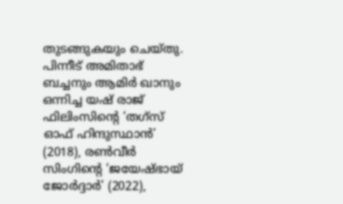തുടങ്ങുകയും ചെയ്തു. പിന്നീട് അമിതാഭ് ബച്ചനും ആമിര്‍ ഖാനും ഒന്നിച്ച യഷ് രാജ് ഫിലിംസിന്റെ ‘തഗ്‌സ് ഓഫ് ഹിന്ദുസ്ഥാന്‍’ (2018), രണ്‍വീര്‍ സിംഗിന്റെ ‘ജയേഷ്ഭായ് ജോര്‍ദ്ദാര്‍’ (2022),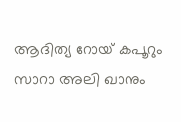ആദിത്യ റോയ് കപൂറും സാറാ അലി ഖാനും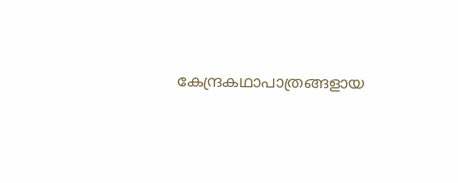കേന്ദ്രകഥാപാത്രങ്ങളായ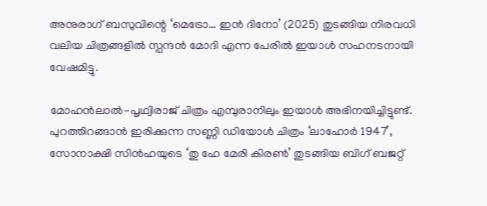അനുരാഗ് ബസുവിന്റെ ‘മെട്രോ… ഇന്‍ ദിനോ’ (2025) തുടങ്ങിയ നിരവധി വലിയ ചിത്രങ്ങളില്‍ സ്പന്ദന്‍ മോദി എന്ന പേരില്‍ ഇയാള്‍ സഹനടനായി വേഷമിട്ടു.

മോഹന്‍ലാല്‍-പൃഥ്വിരാജ് ചിത്രം എമ്പുരാനിലും ഇയാള്‍ അഭിനയിച്ചിട്ടുണ്ട്. പുറത്തിറങ്ങാന്‍ ഇരിക്കുന്ന സണ്ണി ഡിയോള്‍ ചിത്രം ‘ലാഹോര്‍ 1947’, സോനാക്ഷി സിന്‍ഹയുടെ ‘തു ഹേ മേരി കിരണ്‍’ തുടങ്ങിയ ബിഗ് ബജറ്റ്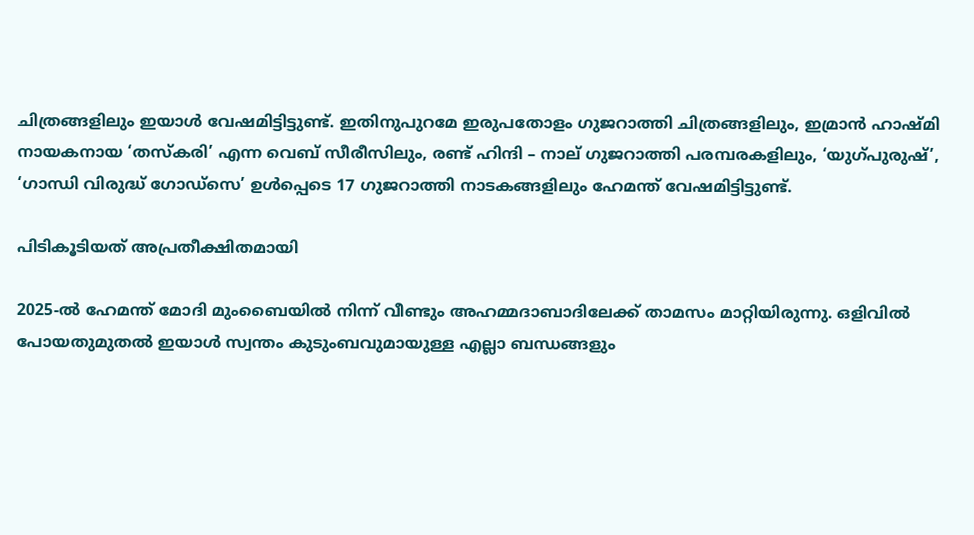ചിത്രങ്ങളിലും ഇയാള്‍ വേഷമിട്ടിട്ടുണ്ട്. ഇതിനുപുറമേ ഇരുപതോളം ഗുജറാത്തി ചിത്രങ്ങളിലും, ഇമ്രാന്‍ ഹാഷ്മി നായകനായ ‘തസ്‌കരി’ എന്ന വെബ് സീരീസിലും, രണ്ട് ഹിന്ദി – നാല് ഗുജറാത്തി പരമ്പരകളിലും, ‘യുഗ്പുരുഷ്’, ‘ഗാന്ധി വിരുദ്ധ് ഗോഡ്‌സെ’ ഉള്‍പ്പെടെ 17 ഗുജറാത്തി നാടകങ്ങളിലും ഹേമന്ത് വേഷമിട്ടിട്ടുണ്ട്.

പിടികൂടിയത് അപ്രതീക്ഷിതമായി

2025-ല്‍ ഹേമന്ത് മോദി മുംബൈയില്‍ നിന്ന് വീണ്ടും അഹമ്മദാബാദിലേക്ക് താമസം മാറ്റിയിരുന്നു. ഒളിവില്‍ പോയതുമുതല്‍ ഇയാള്‍ സ്വന്തം കുടുംബവുമായുള്ള എല്ലാ ബന്ധങ്ങളും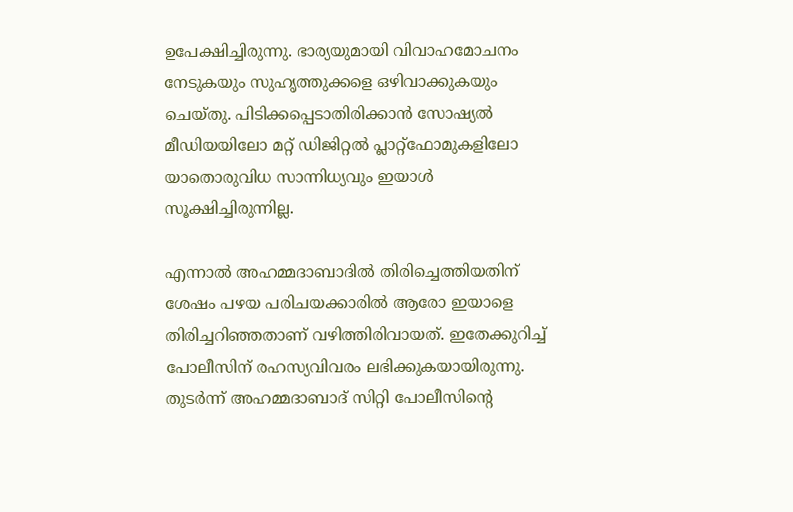ഉപേക്ഷിച്ചിരുന്നു. ഭാര്യയുമായി വിവാഹമോചനം നേടുകയും സുഹൃത്തുക്കളെ ഒഴിവാക്കുകയും ചെയ്തു. പിടിക്കപ്പെടാതിരിക്കാന്‍ സോഷ്യല്‍ മീഡിയയിലോ മറ്റ് ഡിജിറ്റല്‍ പ്ലാറ്റ്ഫോമുകളിലോ യാതൊരുവിധ സാന്നിധ്യവും ഇയാള്‍ സൂക്ഷിച്ചിരുന്നില്ല.

എന്നാല്‍ അഹമ്മദാബാദില്‍ തിരിച്ചെത്തിയതിന് ശേഷം പഴയ പരിചയക്കാരില്‍ ആരോ ഇയാളെ തിരിച്ചറിഞ്ഞതാണ് വഴിത്തിരിവായത്. ഇതേക്കുറിച്ച് പോലീസിന് രഹസ്യവിവരം ലഭിക്കുകയായിരുന്നു. തുടര്‍ന്ന് അഹമ്മദാബാദ് സിറ്റി പോലീസിന്റെ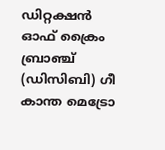ഡിറ്റക്ഷന്‍ ഓഫ് ക്രൈം ബ്രാഞ്ച് (ഡിസിബി) ഗീ കാന്ത മെട്രോ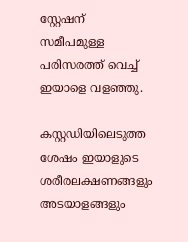സ്റ്റേഷന് സമീപമുള്ള പരിസരത്ത് വെച്ച് ഇയാളെ വളഞ്ഞു.

കസ്റ്റഡിയിലെടുത്ത ശേഷം ഇയാളുടെ ശരീരലക്ഷണങ്ങളും അടയാളങ്ങളും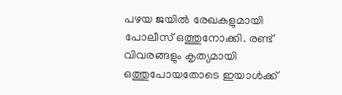പഴയ ജയില്‍ രേഖകളുമായി പോലീസ് ഒത്തുനോക്കി. രണ്ട് വിവരങ്ങളും കൃത്യമായി ഒത്തുപോയതോടെ ഇയാള്‍ക്ക്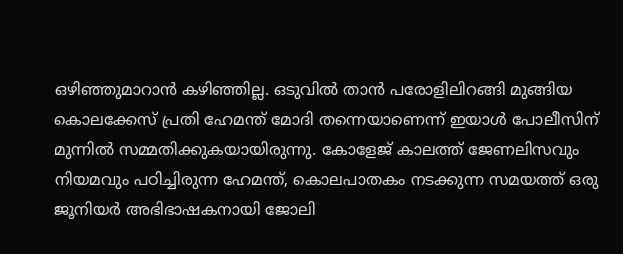ഒഴിഞ്ഞുമാറാന്‍ കഴിഞ്ഞില്ല. ഒടുവില്‍ താന്‍ പരോളിലിറങ്ങി മുങ്ങിയ കൊലക്കേസ് പ്രതി ഹേമന്ത് മോദി തന്നെയാണെന്ന് ഇയാള്‍ പോലീസിന് മുന്നില്‍ സമ്മതിക്കുകയായിരുന്നു. കോളേജ് കാലത്ത് ജേണലിസവും നിയമവും പഠിച്ചിരുന്ന ഹേമന്ത്, കൊലപാതകം നടക്കുന്ന സമയത്ത് ഒരു ജൂനിയര്‍ അഭിഭാഷകനായി ജോലി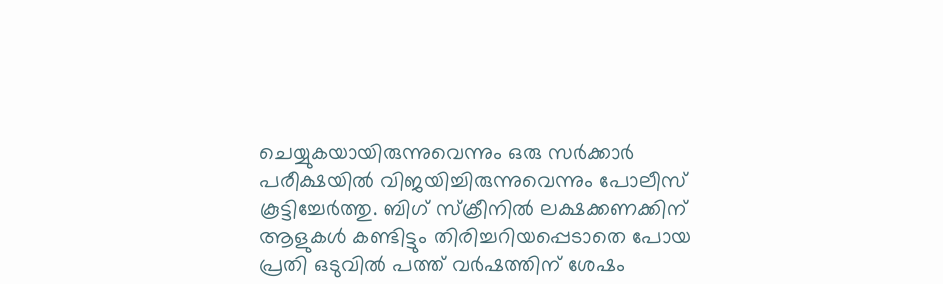ചെയ്യുകയായിരുന്നുവെന്നും ഒരു സര്‍ക്കാര്‍ പരീക്ഷയില്‍ വിജയിച്ചിരുന്നുവെന്നും പോലീസ് കൂട്ടിച്ചേര്‍ത്തു. ബിഗ് സ്‌ക്രീനില്‍ ലക്ഷക്കണക്കിന് ആളുകള്‍ കണ്ടിട്ടും തിരിച്ചറിയപ്പെടാതെ പോയ പ്രതി ഒടുവില്‍ പത്ത് വര്‍ഷത്തിന് ശേഷം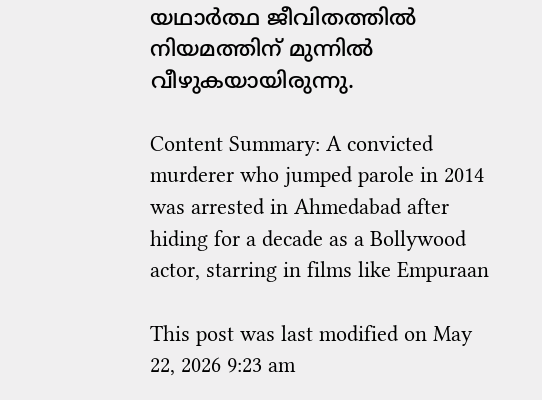യഥാര്‍ത്ഥ ജീവിതത്തില്‍ നിയമത്തിന് മുന്നില്‍ വീഴുകയായിരുന്നു.

Content Summary: A convicted murderer who jumped parole in 2014 was arrested in Ahmedabad after hiding for a decade as a Bollywood actor, starring in films like Empuraan

This post was last modified on May 22, 2026 9:23 am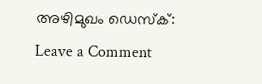അഴിമുഖം ഡെസ്‌ക്:
Leave a Comment